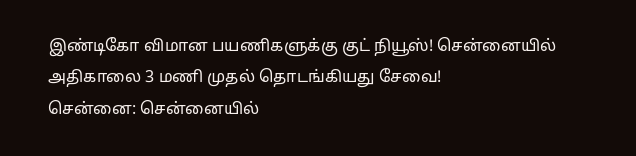இண்டிகோ விமான பயணிகளுக்கு குட் நியூஸ்! சென்னையில் அதிகாலை 3 மணி முதல் தொடங்கியது சேவை!
சென்னை: சென்னையில்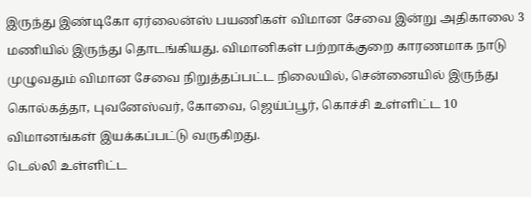இருந்து இண்டிகோ ஏர்லைன்ஸ் பயணிகள் விமான சேவை இன்று அதிகாலை 3 மணியில் இருந்து தொடங்கியது. விமானிகள் பற்றாக்குறை காரணமாக நாடு முழுவதும் விமான சேவை நிறுத்தப்பட்ட நிலையில், சென்னையில் இருந்து கொல்கத்தா, புவனேஸ்வர், கோவை, ஜெய்ப்பூர், கொச்சி உள்ளிட்ட 10 விமானங்கள் இயக்கப்பட்டு வருகிறது.
டெல்லி உள்ளிட்ட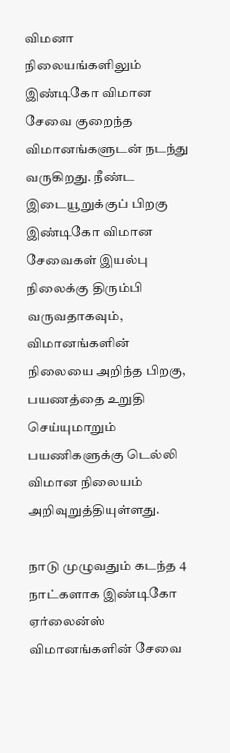விமனா நிலையங்களிலும் இண்டிகோ விமான சேவை குறைந்த விமானங்களுடன் நடந்து வருகிறது. நீண்ட இடையூறுக்குப் பிறகு இண்டிகோ விமான சேவைகள் இயல்பு நிலைக்கு திரும்பி வருவதாகவும், விமானங்களின் நிலையை அறிந்த பிறகு, பயணத்தை உறுதி செய்யுமாறும் பயணிகளுக்கு டெல்லி விமான நிலையம் அறிவுறுத்தியுள்ளது.

நாடு முழுவதும் கடந்த 4 நாட்களாக இண்டிகோ ஏர்லைன்ஸ் விமானங்களின் சேவை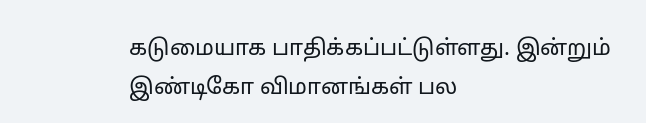கடுமையாக பாதிக்கப்பட்டுள்ளது. இன்றும் இண்டிகோ விமானங்கள் பல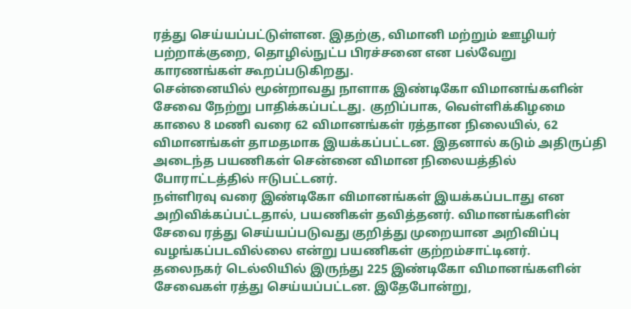ரத்து செய்யப்பட்டுள்ளன. இதற்கு, விமானி மற்றும் ஊழியர் பற்றாக்குறை, தொழில்நுட்ப பிரச்சனை என பல்வேறு காரணங்கள் கூறப்படுகிறது.
சென்னையில் மூன்றாவது நாளாக இண்டிகோ விமானங்களின் சேவை நேற்று பாதிக்கப்பட்டது. குறிப்பாக, வெள்ளிக்கிழமை காலை 8 மணி வரை 62 விமானங்கள் ரத்தான நிலையில், 62 விமானங்கள் தாமதமாக இயக்கப்பட்டன. இதனால் கடும் அதிருப்தி அடைந்த பயணிகள் சென்னை விமான நிலையத்தில் போராட்டத்தில் ஈடுபட்டனர்.
நள்ளிரவு வரை இண்டிகோ விமானங்கள் இயக்கப்படாது என அறிவிக்கப்பட்டதால், பயணிகள் தவித்தனர். விமானங்களின் சேவை ரத்து செய்யப்படுவது குறித்து முறையான அறிவிப்பு வழங்கப்படவில்லை என்று பயணிகள் குற்றம்சாட்டினர்.
தலைநகர் டெல்லியில் இருந்து 225 இண்டிகோ விமானங்களின் சேவைகள் ரத்து செய்யப்பட்டன. இதேபோன்று,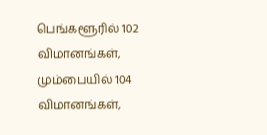பெங்களூரில் 102 விமானங்கள், மும்பையில் 104 விமானங்கள்,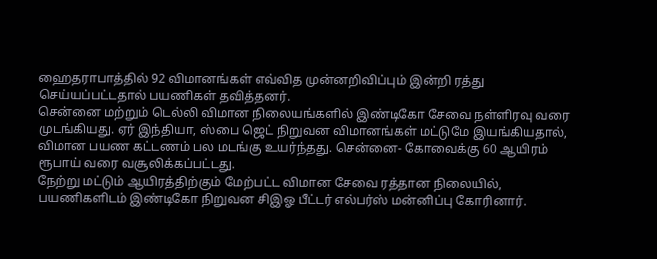ஹைதராபாத்தில் 92 விமானங்கள் எவ்வித முன்னறிவிப்பும் இன்றி ரத்து செய்யப்பட்டதால் பயணிகள் தவித்தனர்.
சென்னை மற்றும் டெல்லி விமான நிலையங்களில் இண்டிகோ சேவை நள்ளிரவு வரை முடங்கியது. ஏர் இந்தியா, ஸ்பை ஜெட் நிறுவன விமானங்கள் மட்டுமே இயங்கியதால், விமான பயண கட்டணம் பல மடங்கு உயர்ந்தது. சென்னை- கோவைக்கு 60 ஆயிரம் ரூபாய் வரை வசூலிக்கப்பட்டது.
நேற்று மட்டும் ஆயிரத்திற்கும் மேற்பட்ட விமான சேவை ரத்தான நிலையில், பயணிகளிடம் இண்டிகோ நிறுவன சிஇஓ பீட்டர் எல்பர்ஸ் மன்னிப்பு கோரினார்.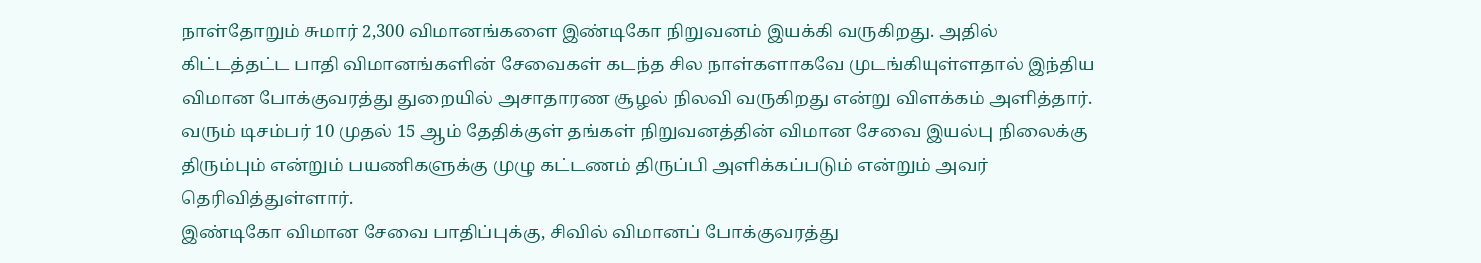நாள்தோறும் சுமார் 2,300 விமானங்களை இண்டிகோ நிறுவனம் இயக்கி வருகிறது. அதில் கிட்டத்தட்ட பாதி விமானங்களின் சேவைகள் கடந்த சில நாள்களாகவே முடங்கியுள்ளதால் இந்திய விமான போக்குவரத்து துறையில் அசாதாரண சூழல் நிலவி வருகிறது என்று விளக்கம் அளித்தார்.
வரும் டிசம்பர் 10 முதல் 15 ஆம் தேதிக்குள் தங்கள் நிறுவனத்தின் விமான சேவை இயல்பு நிலைக்கு திரும்பும் என்றும் பயணிகளுக்கு முழு கட்டணம் திருப்பி அளிக்கப்படும் என்றும் அவர் தெரிவித்துள்ளார்.
இண்டிகோ விமான சேவை பாதிப்புக்கு, சிவில் விமானப் போக்குவரத்து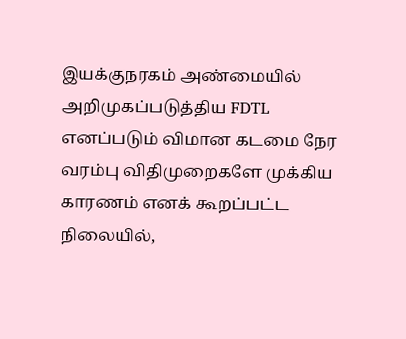இயக்குநரகம் அண்மையில் அறிமுகப்படுத்திய FDTL எனப்படும் விமான கடமை நேர வரம்பு விதிமுறைகளே முக்கிய காரணம் எனக் கூறப்பட்ட நிலையில்,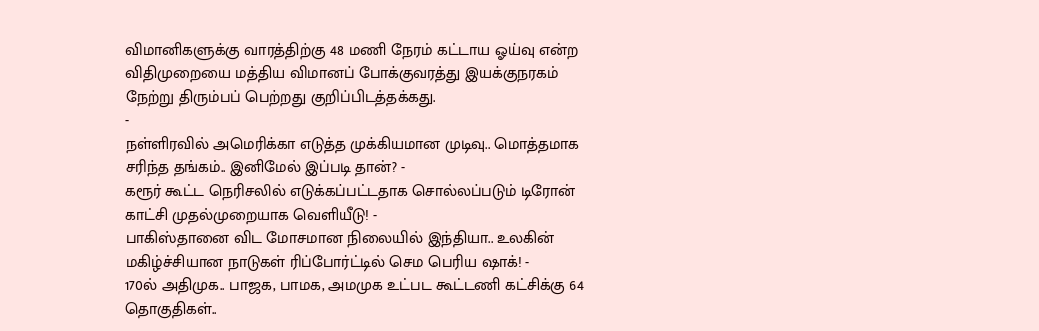விமானிகளுக்கு வாரத்திற்கு 48 மணி நேரம் கட்டாய ஓய்வு என்ற விதிமுறையை மத்திய விமானப் போக்குவரத்து இயக்குநரகம் நேற்று திரும்பப் பெற்றது குறிப்பிடத்தக்கது.
-
நள்ளிரவில் அமெரிக்கா எடுத்த முக்கியமான முடிவு.. மொத்தமாக சரிந்த தங்கம்.. இனிமேல் இப்படி தான்? -
கரூர் கூட்ட நெரிசலில் எடுக்கப்பட்டதாக சொல்லப்படும் டிரோன் காட்சி முதல்முறையாக வெளியீடு! -
பாகிஸ்தானை விட மோசமான நிலையில் இந்தியா.. உலகின் மகிழ்ச்சியான நாடுகள் ரிப்போர்ட்டில் செம பெரிய ஷாக்! -
170ல் அதிமுக.. பாஜக, பாமக, அமமுக உட்பட கூட்டணி கட்சிக்கு 64 தொகுதிகள்..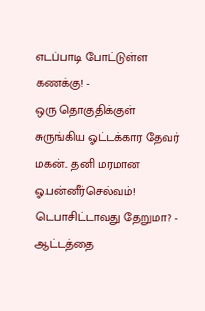எடப்பாடி போட்டுள்ள கணக்கு! -
ஒரு தொகுதிக்குள் சுருங்கிய ஓட்டக்கார தேவர் மகன்.. தனி மரமான ஓ.பன்னீர்செல்வம்! டெபாசிட்டாவது தேறுமா? -
ஆட்டத்தை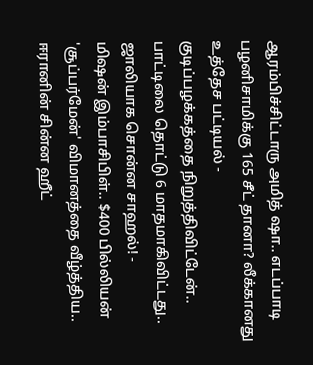ஆரம்பிச்சிட்டாரு அமித் ஷா.. எடப்பாடி பழனிசாமிக்கு 165 சீட் தானா? லீக்கானது உத்தேச பட்டியல் -
குடிப்பழக்கத்தை நிறுத்திவிட்டேன்.. பாட்டிலை தொட்டு 6 மாதமாகிவிட்டது.. ஜாலியாக சொன்ன சாஹல்! -
மிஷன் இம்பாசிபிள்.. $400 பில்லியன் 'சூப்பர்மேன்' விமானத்தை வீழ்த்திய.. ஈரானின் சின்ன ஹீட்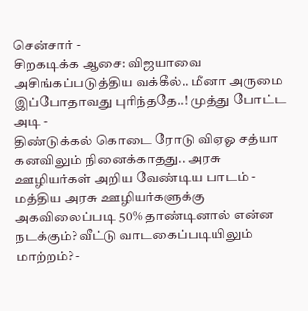சென்சார் -
சிறகடிக்க ஆசை: விஜயாவை அசிங்கப்படுத்திய வக்கீல்.. மீனா அருமை இப்போதாவது புரிந்ததே..! முத்து போட்ட அடி -
திண்டுக்கல் கொடை ரோடு விஏஓ சத்யா கனவிலும் நினைக்காதது.. அரசு ஊழியர்கள் அறிய வேண்டிய பாடம் -
மத்திய அரசு ஊழியர்களுக்கு அகவிலைப்படி 50% தாண்டினால் என்ன நடக்கும்? வீட்டு வாடகைப்படியிலும் மாற்றம்? -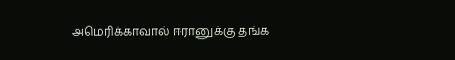அமெரிக்காவால் ஈரானுக்கு தங்க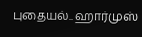புதையல்.. ஹார்முஸ்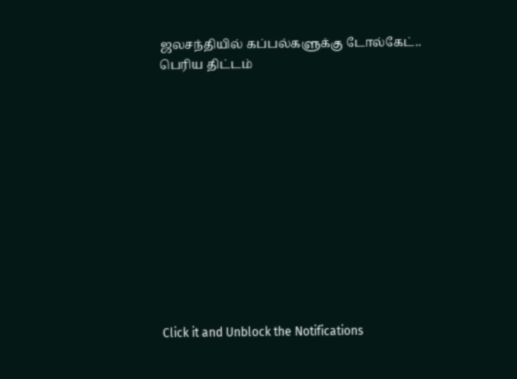ஜலசந்தியில் கப்பல்களுக்கு டோல்கேட்.. பெரிய திட்டம்












Click it and Unblock the Notifications